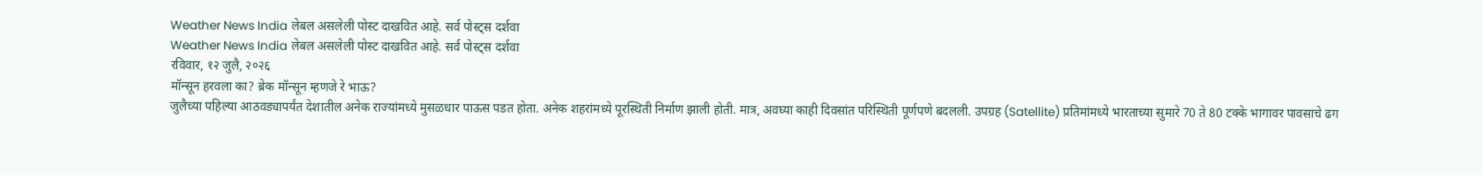Weather News India लेबल असलेली पोस्ट दाखवित आहे. सर्व पोस्ट्स दर्शवा
Weather News India लेबल असलेली पोस्ट दाखवित आहे. सर्व पोस्ट्स दर्शवा
रविवार, १२ जुलै, २०२६
मॉन्सून हरवला का? ब्रेक मॉन्सून म्हणजे रे भाऊ?
जुलैच्या पहिल्या आठवड्यापर्यंत देशातील अनेक राज्यांमध्ये मुसळधार पाऊस पडत होता. अनेक शहरांमध्ये पूरस्थिती निर्माण झाली होती. मात्र, अवघ्या काही दिवसांत परिस्थिती पूर्णपणे बदलली. उपग्रह (Satellite) प्रतिमांमध्ये भारताच्या सुमारे 70 ते 80 टक्के भागावर पावसाचे ढग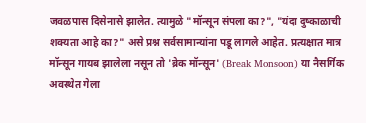जवळपास दिसेनासे झालेत. त्यामुळे "मॉन्सून संपला का?", "यंदा दुष्काळाची शक्यता आहे का?" असे प्रश्न सर्वसामान्यांना पडू लागले आहेत. प्रत्यक्षात मात्र मॉन्सून गायब झालेला नसून तो 'ब्रेक मॉन्सून' (Break Monsoon) या नैसर्गिक अवस्थेत गेला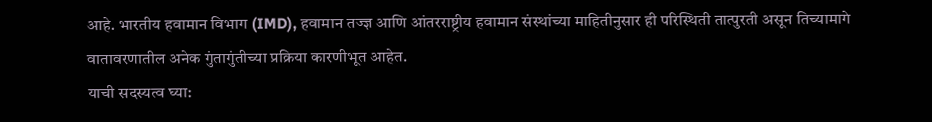आहे. भारतीय हवामान विभाग (IMD), हवामान तज्ज्ञ आणि आंतरराष्ट्रीय हवामान संस्थांच्या माहितीनुसार ही परिस्थिती तात्पुरती असून तिच्यामागे वातावरणातील अनेक गुंतागुंतीच्या प्रक्रिया कारणीभूत आहेत.
याची सदस्यत्व घ्या: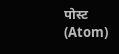पोस्ट (Atom)